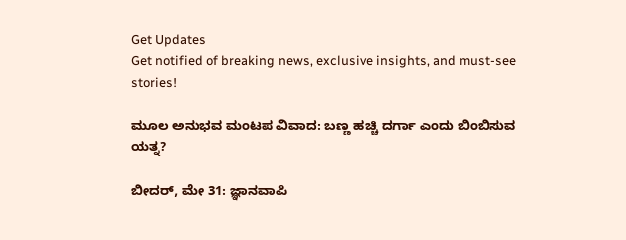Get Updates
Get notified of breaking news, exclusive insights, and must-see stories!

ಮೂಲ ಅನುಭವ ಮಂಟಪ ವಿವಾದ: ಬಣ್ಣ ಹಚ್ಚಿ ದರ್ಗಾ ಎಂದು ಬಿಂಬಿಸುವ ಯತ್ನ?

ಬೀದರ್, ಮೇ 31: ಜ್ಞಾನವಾಪಿ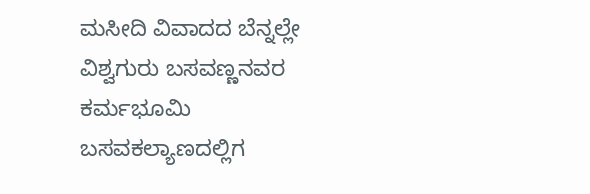ಮಸೀದಿ ವಿವಾದದ ಬೆನ್ನಲ್ಲೇ ವಿಶ್ವಗುರು ಬಸವಣ್ಣನವರ ಕರ್ಮಭೂಮಿ ಬಸವಕಲ್ಯಾಣದಲ್ಲಿಗ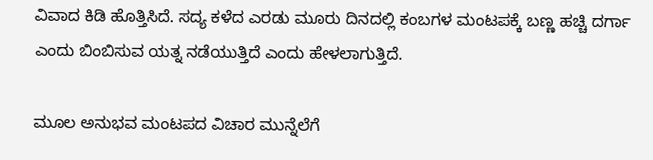ವಿವಾದ ಕಿಡಿ ಹೊತ್ತಿಸಿದೆ. ಸದ್ಯ ಕಳೆದ ಎರಡು ಮೂರು ದಿನದಲ್ಲಿ ಕಂಬಗಳ ಮಂಟಪಕ್ಕೆ ಬಣ್ಣ ಹಚ್ಚಿ ದರ್ಗಾ ಎಂದು ಬಿಂಬಿಸುವ ಯತ್ನ ನಡೆಯುತ್ತಿದೆ ಎಂದು ಹೇಳಲಾಗುತ್ತಿದೆ.

ಮೂಲ ಅನುಭವ ಮಂಟಪದ ವಿಚಾರ ಮುನ್ನೆಲೆಗೆ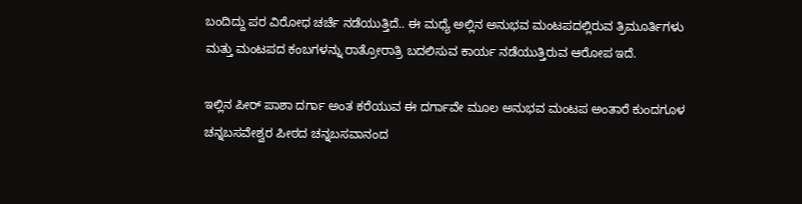ಬಂದಿದ್ದು ಪರ ವಿರೋಧ ಚರ್ಚೆ ನಡೆಯುತ್ತಿದೆ.. ಈ ಮಧ್ಯೆ ಅಲ್ಲಿನ ಅನುಭವ ಮಂಟಪದಲ್ಲಿರುವ ತ್ರಿಮೂರ್ತಿಗಳು ಮತ್ತು ಮಂಟಪದ ಕಂಬಗಳನ್ನು ರಾತ್ರೋರಾತ್ರಿ ಬದಲಿಸುವ ಕಾರ್ಯ ನಡೆಯುತ್ತಿರುವ ಆರೋಪ ಇದೆ.

ಇಲ್ಲಿನ ಪೀರ್ ಪಾಶಾ ದರ್ಗಾ ಅಂತ ಕರೆಯುವ ಈ ದರ್ಗಾವೇ ಮೂಲ ಅನುಭವ ಮಂಟಪ ಅಂತಾರೆ ಕುಂದಗೂಳ ಚನ್ನಬಸವೇಶ್ವರ ಪೀಠದ ಚನ್ನಬಸವಾನಂದ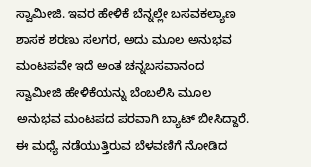ಸ್ವಾಮೀಜಿ. ಇವರ ಹೇಳಿಕೆ ಬೆನ್ನಲ್ಲೇ ಬಸವಕಲ್ಯಾಣ ಶಾಸಕ ಶರಣು ಸಲಗರ, ಅದು ಮೂಲ ಅನುಭವ ಮಂಟಪವೇ ಇದೆ ಅಂತ ಚನ್ನಬಸವಾನಂದ ಸ್ವಾಮೀಜಿ ಹೇಳಿಕೆಯನ್ನು ಬೆಂಬಲಿಸಿ ಮೂಲ ಅನುಭವ ಮಂಟಪದ ಪರವಾಗಿ ಬ್ಯಾಟ್ ಬೀಸಿದ್ದಾರೆ. ಈ ಮಧ್ಯೆ ನಡೆಯುತ್ತಿರುವ ಬೆಳವಣಿಗೆ ನೋಡಿದ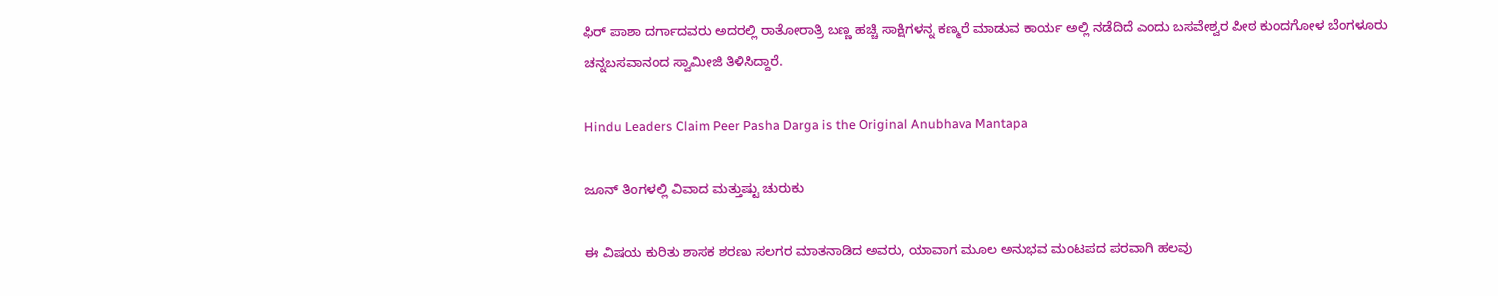ಫಿರ್ ಪಾಶಾ ದರ್ಗಾದವರು ಅದರಲ್ಲಿ ರಾತೋರಾತ್ರಿ ಬಣ್ಣ ಹಚ್ಚಿ ಸಾಕ್ಷಿಗಳನ್ನ ಕಣ್ಮರೆ ಮಾಡುವ ಕಾರ್ಯ ಅಲ್ಲಿ ನಡೆದಿದೆ ಎಂದು ಬಸವೇಶ್ವರ ಪೀಠ ಕುಂದಗೋಳ ಬೆಂಗಳೂರು ಚನ್ನಬಸವಾನಂದ ಸ್ವಾಮೀಜಿ ತಿಳಿಸಿದ್ದಾರೆ.

Hindu Leaders Claim Peer Pasha Darga is the Original Anubhava Mantapa

ಜೂನ್ ತಿಂಗಳಲ್ಲಿ ವಿವಾದ ಮತ್ತುಷ್ಟು ಚುರುಕು

ಈ ವಿಷಯ ಕುರಿತು ಶಾಸಕ ಶರಣು ಸಲಗರ ಮಾತನಾಡಿದ ಅವರು, ಯಾವಾಗ ಮೂಲ‌ ಅನುಭವ ಮಂಟಪದ ಪರವಾಗಿ ಹಲವು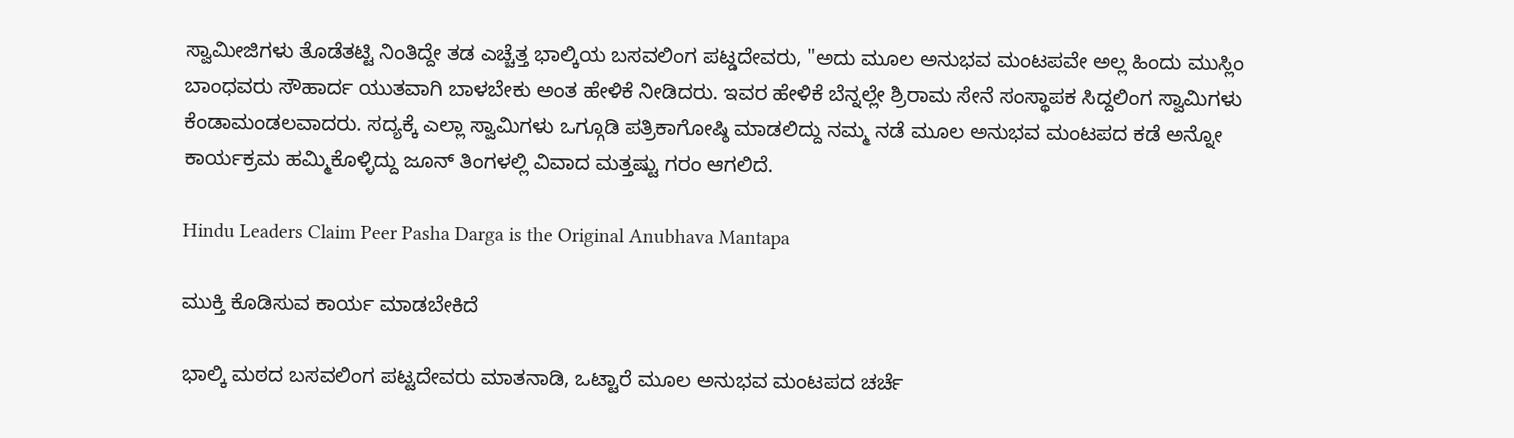ಸ್ವಾಮೀಜಿಗಳು ತೊಡೆತಟ್ಟಿ ನಿಂತಿದ್ದೇ ತಡ ಎಚ್ಚೆತ್ತ ಭಾಲ್ಕಿಯ ಬಸವಲಿಂಗ ಪಟ್ಡದೇವರು, "ಅದು ಮೂಲ‌ ಅನುಭವ ಮಂಟಪವೇ ಅಲ್ಲ ಹಿಂದು‌ ಮುಸ್ಲಿಂ ಬಾಂಧವರು ಸೌಹಾರ್ದ ಯುತವಾಗಿ ಬಾಳಬೇಕು ಅಂತ ಹೇಳಿಕೆ ನೀಡಿದರು. ಇವರ ಹೇಳಿಕೆ ಬೆನ್ನಲ್ಲೇ ಶ್ರಿರಾಮ ಸೇನೆ ಸಂಸ್ಥಾಪಕ ಸಿದ್ದಲಿಂಗ ಸ್ವಾಮಿಗಳು ಕೆಂಡಾಮಂಡಲವಾದರು. ಸದ್ಯಕ್ಕೆ ಎಲ್ಲಾ ಸ್ವಾಮಿಗಳು ಒಗ್ಗೂಡಿ ಪತ್ರಿಕಾಗೋಷ್ಠಿ ಮಾಡಲಿದ್ದು ನಮ್ಮ ನಡೆ ಮೂಲ ಅನುಭವ ಮಂಟಪದ ಕಡೆ ಅನ್ನೋ ಕಾರ್ಯಕ್ರಮ ಹಮ್ಮಿಕೊಳ್ಳಿದ್ದು ಜೂನ್ ತಿಂಗಳಲ್ಲಿ ವಿವಾದ ಮತ್ತಷ್ಟು ಗರಂ‌ ಆಗಲಿದೆ.

Hindu Leaders Claim Peer Pasha Darga is the Original Anubhava Mantapa

ಮುಕ್ತಿ‌ ಕೊಡಿಸುವ ಕಾರ್ಯ ಮಾಡಬೇಕಿದೆ

ಭಾಲ್ಕಿ ಮಠದ ಬಸವಲಿಂಗ ಪಟ್ಟದೇವರು ಮಾತನಾಡಿ, ಒಟ್ಟಾರೆ ಮೂಲ ಅನುಭವ ಮಂಟಪದ ಚರ್ಚೆ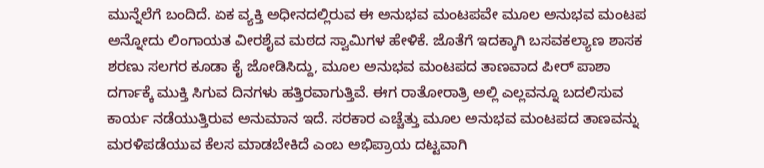ಮುನ್ನೆಲೆಗೆ ಬಂದಿದೆ‌. ಏಕ ವ್ಯಕ್ತಿ ಅಧೀನದಲ್ಲಿರುವ ಈ ಅನುಭವ ಮಂಟಪವೇ ಮೂಲ‌ ಅನುಭವ ಮಂಟಪ ಅನ್ನೋದು ಲಿಂಗಾಯತ ವೀರಶೈವ ಮಠದ ಸ್ವಾಮಿಗಳ ಹೇಳಿಕೆ. ಜೊತೆಗೆ ಇದಕ್ಕಾಗಿ ಬಸವಕಲ್ಯಾಣ ಶಾಸಕ ಶರಣು ಸಲಗರ ಕೂಡಾ ಕೈ ಜೋಡಿಸಿದ್ದು, ಮೂಲ ಅನುಭವ ಮಂಟಪದ ತಾಣವಾದ ಪೀರ್ ಪಾಶಾ ದರ್ಗಾಕ್ಕೆ ಮುಕ್ತಿ ಸಿಗುವ ದಿನಗಳು ಹತ್ತಿರವಾಗುತ್ತಿವೆ. ಈಗ ರಾತೋರಾತ್ರಿ ಅಲ್ಲಿ ಎಲ್ಲವನ್ನೂ ಬದಲಿಸುವ ಕಾರ್ಯ ನಡೆಯುತ್ತಿರುವ ಅನುಮಾನ ಇದೆ. ಸರಕಾರ ಎಚ್ಚೆತ್ತು ಮೂಲ ಅನುಭವ ಮಂಟಪದ ತಾಣವನ್ನು ಮರಳಿಪಡೆಯುವ ಕೆಲಸ ಮಾಡಬೇಕಿದೆ ಎಂಬ ಅಭಿಪ್ರಾಯ ದಟ್ಟವಾಗಿ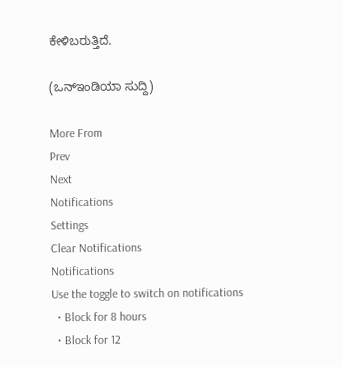ಕೇಳಿಬರುತ್ತಿದೆ.

(ಒನ್ಇಂಡಿಯಾ ಸುದ್ದಿ)

More From
Prev
Next
Notifications
Settings
Clear Notifications
Notifications
Use the toggle to switch on notifications
  • Block for 8 hours
  • Block for 12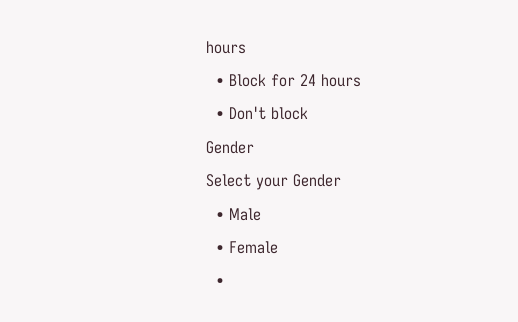hours
  • Block for 24 hours
  • Don't block
Gender
Select your Gender
  • Male
  • Female
  •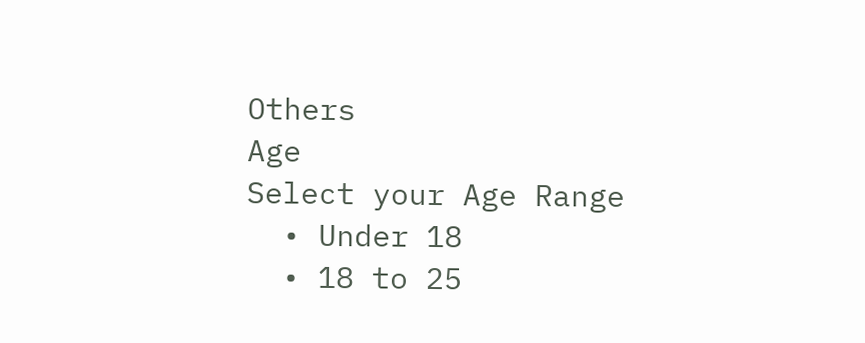Others
Age
Select your Age Range
  • Under 18
  • 18 to 25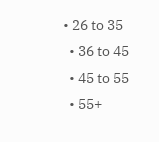• 26 to 35
  • 36 to 45
  • 45 to 55
  • 55+